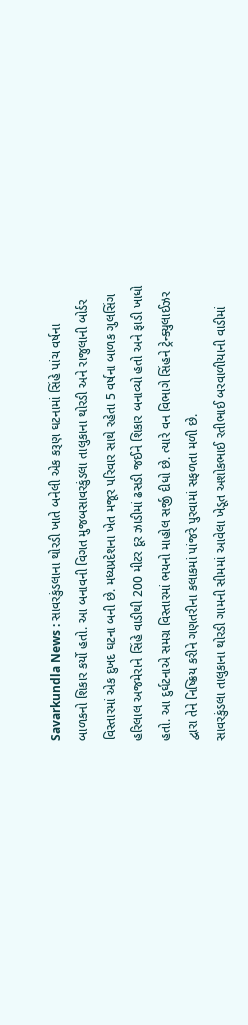Savarkundla News : સાવરકુંડલાના થોરડી ખાતે બનેલી એક કરૂણ ઘટનામાં સિંહે પાંચ વર્ષના બાળકનો શિકાર કર્યો હતો. આ બનાવની વિગત મુજબસાવરકુંડલા તાલુકાના થોરડી અને રાજુલાની બોર્ડર વિસ્તારમાં એક દુખદ ઘટના બની છે. મધ્યપ્રદેશના ખેત મજૂર પરિવાર સાથે રહેતા 5 વર્ષના બાળક ગુલસિંગ હરિલાલ અજમેરાને સિંહે વાડીથી 200 મીટર દૂર ઝાડીમાં ઢસડી જઈને શિકાર બનાવ્યો હતો અને ફાડી ખાધો હતો. આ દુર્ઘટનાએ સમગ્ર વિસ્તારમાં ભયનો માહોલ સર્જી દીધો છે. ત્યારે વન વિભાગે સિંહને ટ્રેન્ક્યુલાઈઝર દ્વારા તેને નિષ્ક્રિય કરીને ગણતરીના કલાકમાં પાંજરે પુરવામાં સફળતા મળી છે.
સાવરકુંડલા તાલુકાના થોરડી ગામની સીમમાં આવેલા ખેડૂત અશોકભાઈ રતીભાઈ બરવાળીયાની વાડીમાં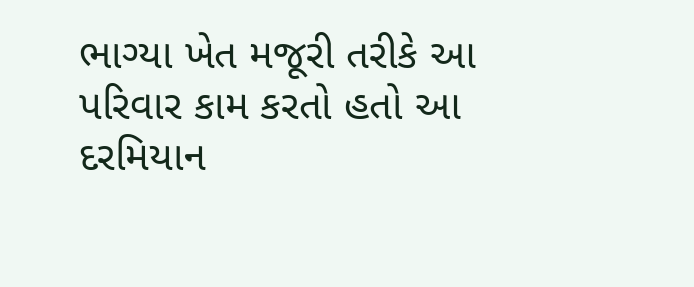ભાગ્યા ખેત મજૂરી તરીકે આ પરિવાર કામ કરતો હતો આ દરમિયાન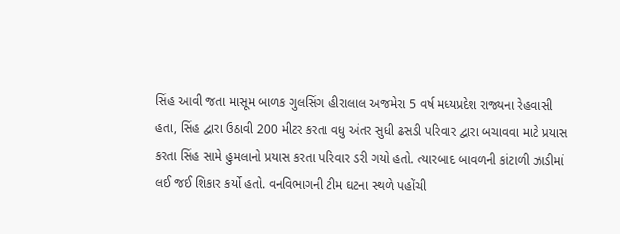સિંહ આવી જતા માસૂમ બાળક ગુલસિંગ હીરાલાલ અજમેરા 5 વર્ષ મધ્યપ્રદેશ રાજ્યના રેહવાસી હતા, સિંહ દ્વારા ઉઠાવી 200 મીટર કરતા વધુ અંતર સુધી ઢસડી પરિવાર દ્વારા બચાવવા માટે પ્રયાસ કરતા સિંહ સામે હુમલાનો પ્રયાસ કરતા પરિવાર ડરી ગયો હતો. ત્યારબાદ બાવળની કાંટાળી ઝાડીમાં લઈ જઈ શિકાર કર્યો હતો. વનવિભાગની ટીમ ઘટના સ્થળે પહોંચી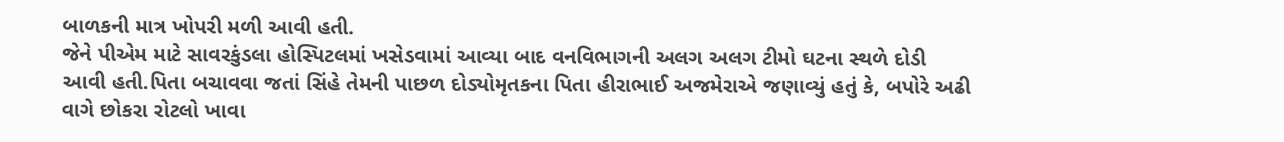બાળકની માત્ર ખોપરી મળી આવી હતી.
જેને પીએમ માટે સાવરકુંડલા હોસ્પિટલમાં ખસેડવામાં આવ્યા બાદ વનવિભાગની અલગ અલગ ટીમો ઘટના સ્થળે દોડી આવી હતી.પિતા બચાવવા જતાં સિંહે તેમની પાછળ દોડ્યોમૃતકના પિતા હીરાભાઈ અજમેરાએ જણાવ્યું હતું કે, બપોરે અઢી વાગે છોકરા રોટલો ખાવા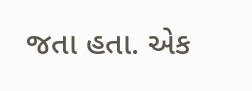જતા હતા. એક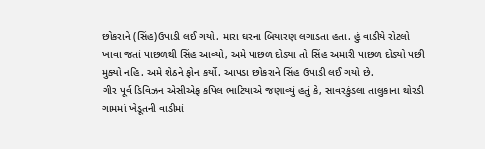છોકરાને (સિંહ)ઉપાડી લઈ ગયો. મારા ઘરના બિયારણ લગાડતા હતા. હું વાડીયે રોટલો ખાવા જતાં પાછળથી સિંહ આવ્યો, અમે પાછળ દોડ્યા તો સિંહ અમારી પાછળ દોડ્યો પછી મુક્યો નહિ. અમે શેઠને ફોન કર્યો. આપડા છોકરાને સિંહ ઉપાડી લઈ ગયો છે.
ગીર પૂર્વ ડિવિઝન એસીએફ કપિલ ભાટિયાએ જણાવ્યું હતું કે, સાવરકુંડલા તાલુકાના થોરડી ગામમાં ખેડૂતની વાડીમાં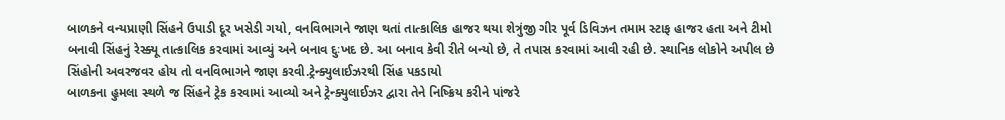બાળકને વન્યપ્રાણી સિંહને ઉપાડી દૂર ખસેડી ગયો, વનવિભાગને જાણ થતાં તાત્કાલિક હાજર થયા શેત્રુંજી ગીર પૂર્વ ડિવિઝન તમામ સ્ટાફ હાજર હતા અને ટીમો બનાવી સિંહનું રેસ્ક્યૂ તાત્કાલિક કરવામાં આવ્યું અને બનાવ દુઃખદ છે. આ બનાવ કેવી રીતે બન્યો છે, તે તપાસ કરવામાં આવી રહી છે. સ્થાનિક લોકોને અપીલ છે સિંહોની અવરજવર હોય તો વનવિભાગને જાણ કરવી.ટ્રેન્ક્યુલાઈઝરથી સિંહ પકડાયો
બાળકના હુમલા સ્થળે જ સિંહને ટ્રેક કરવામાં આવ્યો અને ટ્રેન્ક્યુલાઈઝર દ્વારા તેને નિષ્ક્રિય કરીને પાંજરે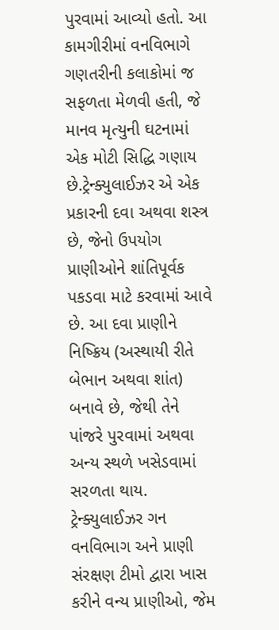પુરવામાં આવ્યો હતો. આ કામગીરીમાં વનવિભાગે ગણતરીની કલાકોમાં જ સફળતા મેળવી હતી, જે માનવ મૃત્યુની ઘટનામાં એક મોટી સિદ્ધિ ગણાય છે.ટ્રેન્ક્યુલાઈઝર એ એક પ્રકારની દવા અથવા શસ્ત્ર છે, જેનો ઉપયોગ પ્રાણીઓને શાંતિપૂર્વક પકડવા માટે કરવામાં આવે છે. આ દવા પ્રાણીને નિષ્ક્રિય (અસ્થાયી રીતે બેભાન અથવા શાંત) બનાવે છે, જેથી તેને પાંજરે પુરવામાં અથવા અન્ય સ્થળે ખસેડવામાં સરળતા થાય. ટ્રેન્ક્યુલાઈઝર ગન વનવિભાગ અને પ્રાણી સંરક્ષણ ટીમો દ્વારા ખાસ કરીને વન્ય પ્રાણીઓ, જેમ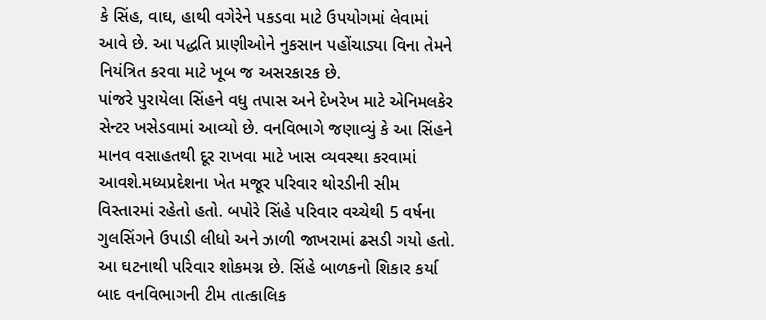કે સિંહ, વાઘ, હાથી વગેરેને પકડવા માટે ઉપયોગમાં લેવામાં આવે છે. આ પદ્ધતિ પ્રાણીઓને નુકસાન પહોંચાડ્યા વિના તેમને નિયંત્રિત કરવા માટે ખૂબ જ અસરકારક છે.
પાંજરે પુરાયેલા સિંહને વધુ તપાસ અને દેખરેખ માટે એનિમલકેર સેન્ટર ખસેડવામાં આવ્યો છે. વનવિભાગે જણાવ્યું કે આ સિંહને માનવ વસાહતથી દૂર રાખવા માટે ખાસ વ્યવસ્થા કરવામાં આવશે.મધ્યપ્રદેશના ખેત મજૂર પરિવાર થોરડીની સીમ વિસ્તારમાં રહેતો હતો. બપોરે સિંહે પરિવાર વચ્ચેથી 5 વર્ષના ગુલસિંગને ઉપાડી લીધો અને ઝાળી જાખરામાં ઢસડી ગયો હતો. આ ઘટનાથી પરિવાર શોકમગ્ન છે. સિંહે બાળકનો શિકાર કર્યા બાદ વનવિભાગની ટીમ તાત્કાલિક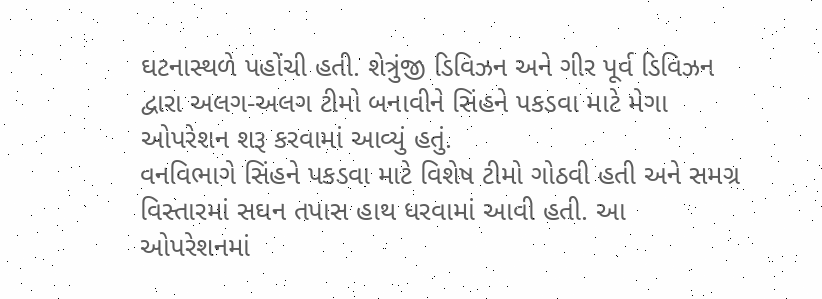ઘટનાસ્થળે પહોંચી હતી. શેત્રુંજી ડિવિઝન અને ગીર પૂર્વ ડિવિઝન દ્વારા અલગ-અલગ ટીમો બનાવીને સિંહને પકડવા માટે મેગા ઓપરેશન શરૂ કરવામાં આવ્યું હતું.
વનવિભાગે સિંહને પકડવા માટે વિશેષ ટીમો ગોઠવી હતી અને સમગ્ર વિસ્તારમાં સઘન તપાસ હાથ ધરવામાં આવી હતી. આ ઓપરેશનમાં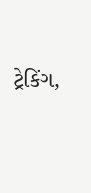ટ્રેકિંગ,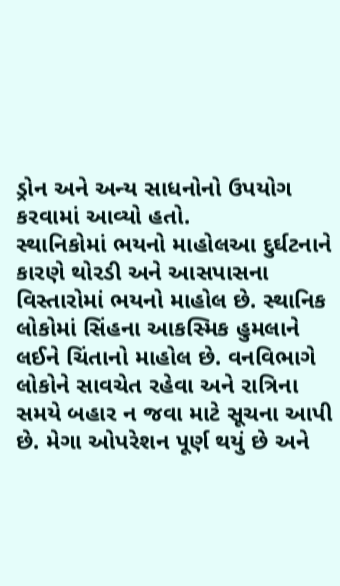ડ્રોન અને અન્ય સાધનોનો ઉપયોગ કરવામાં આવ્યો હતો.
સ્થાનિકોમાં ભયનો માહોલઆ દુર્ઘટનાને કારણે થોરડી અને આસપાસના વિસ્તારોમાં ભયનો માહોલ છે. સ્થાનિક લોકોમાં સિંહના આકસ્મિક હુમલાને લઈને ચિંતાનો માહોલ છે. વનવિભાગે લોકોને સાવચેત રહેવા અને રાત્રિના સમયે બહાર ન જવા માટે સૂચના આપી છે. મેગા ઓપરેશન પૂર્ણ થયું છે અને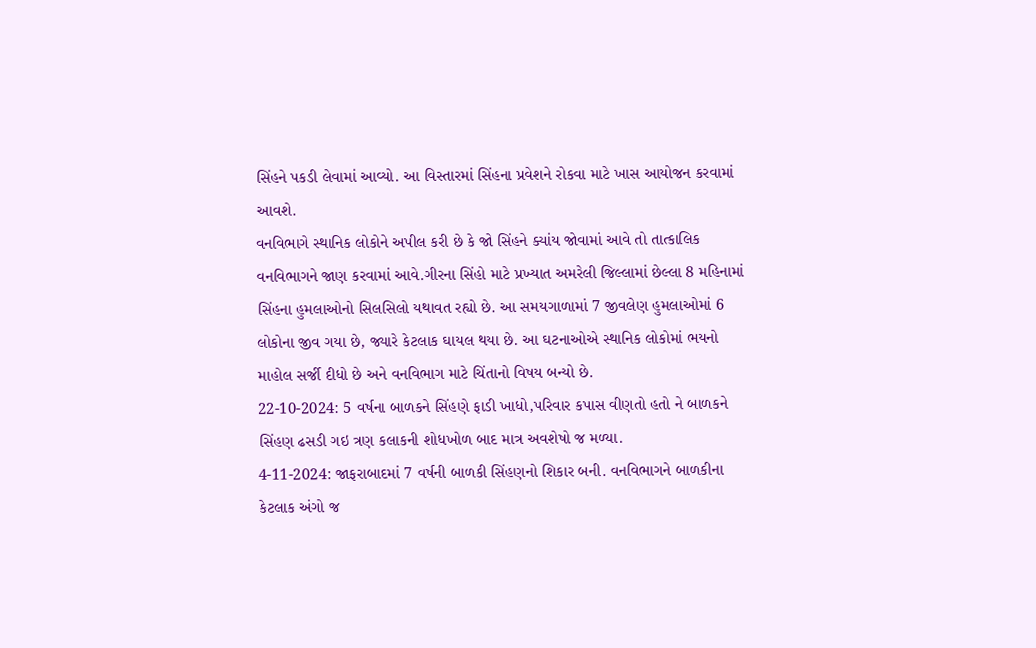સિંહને પકડી લેવામાં આવ્યો. આ વિસ્તારમાં સિંહના પ્રવેશને રોકવા માટે ખાસ આયોજન કરવામાં આવશે.
વનવિભાગે સ્થાનિક લોકોને અપીલ કરી છે કે જો સિંહને ક્યાંય જોવામાં આવે તો તાત્કાલિક વનવિભાગને જાણ કરવામાં આવે.ગીરના સિંહો માટે પ્રખ્યાત અમરેલી જિલ્લામાં છેલ્લા 8 મહિનામાં સિંહના હુમલાઓનો સિલસિલો યથાવત રહ્યો છે. આ સમયગાળામાં 7 જીવલેણ હુમલાઓમાં 6 લોકોના જીવ ગયા છે, જ્યારે કેટલાક ઘાયલ થયા છે. આ ઘટનાઓએ સ્થાનિક લોકોમાં ભયનો માહોલ સર્જી દીધો છે અને વનવિભાગ માટે ચિંતાનો વિષય બન્યો છે.
22-10-2024: 5 વર્ષના બાળકને સિંહણે ફાડી ખાધો,પરિવાર કપાસ વીણતો હતો ને બાળકને સિંહણ ઢસડી ગઇ ત્રણ કલાકની શોધખોળ બાદ માત્ર અવશેષો જ મળ્યા.
4-11-2024: જાફરાબાદમાં 7 વર્ષની બાળકી સિંહણનો શિકાર બની. વનવિભાગને બાળકીના કેટલાક અંગો જ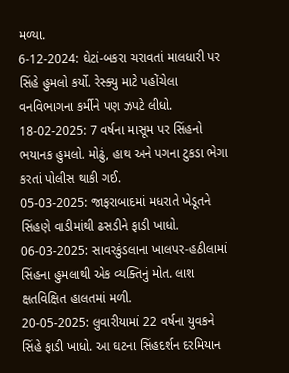મળ્યા.
6-12-2024: ઘેટાં-બકરા ચરાવતાં માલધારી પર સિંહે હુમલો કર્યો. રેસ્ક્યુ માટે પહોંચેલા વનવિભાગના કર્મીને પણ ઝપટે લીધો.
18-02-2025: 7 વર્ષના માસૂમ પર સિંહનો ભયાનક હુમલો. મોઢું, હાથ અને પગના ટુકડા ભેગા કરતાં પોલીસ થાકી ગઈ.
05-03-2025: જાફરાબાદમાં મધરાતે ખેડૂતને સિંહણે વાડીમાંથી ઢસડીને ફાડી ખાધો.
06-03-2025: સાવરકુંડલાના ખાલપર-હઠીલામાં સિંહના હુમલાથી એક વ્યક્તિનું મોત. લાશ ક્ષતવિક્ષિત હાલતમાં મળી.
20-05-2025: લુવારીયામાં 22 વર્ષના યુવકને સિંહે ફાડી ખાધો. આ ઘટના સિંહદર્શન દરમિયાન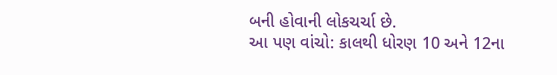બની હોવાની લોકચર્ચા છે.
આ પણ વાંચો: કાલથી ધોરણ 10 અને 12ના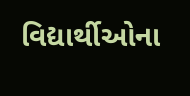વિદ્યાર્થીઓના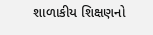શાળાકીય શિક્ષણનો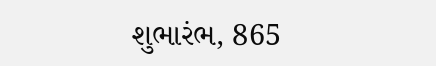શુભારંભ, 865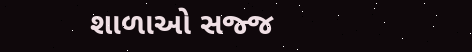શાળાઓ સજ્જ